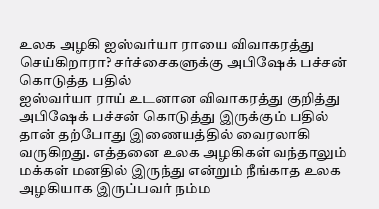உலக அழகி ஐஸ்வர்யா ராயை விவாகரத்து செய்கிறாரா? சர்ச்சைகளுக்கு அபிஷேக் பச்சன் கொடுத்த பதில்
ஐஸ்வர்யா ராய் உடனான விவாகரத்து குறித்து அபிஷேக் பச்சன் கொடுத்து இருக்கும் பதில் தான் தற்போது இணையத்தில் வைரலாகி வருகிறது. எத்தனை உலக அழகிகள் வந்தாலும் மக்கள் மனதில் இருந்து என்றும் நீங்காத உலக அழகியாக இருப்பவர் நம்ம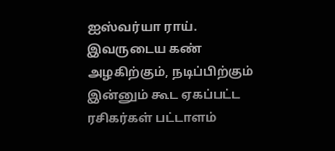ஐஸ்வர்யா ராய். இவருடைய கண் அழகிற்கும், நடிப்பிற்கும் இன்னும் கூட ஏகப்பட்ட ரசிகர்கள் பட்டாளம்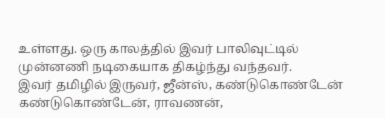உள்ளது. ஒரு காலத்தில் இவர் பாலிவுட்டில் முன்னணி நடிகையாக திகழ்ந்து வந்தவர்.
இவர் தமிழில் இருவர், ஜீன்ஸ், கண்டுகொண்டேன் கண்டுகொண்டேன், ராவணன்,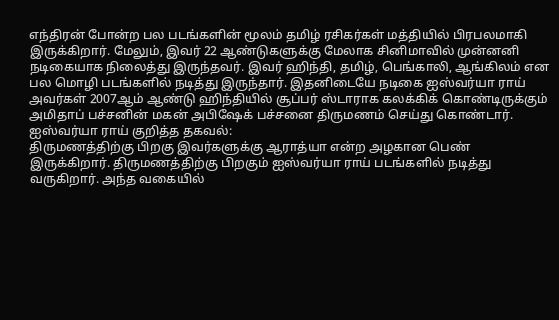எந்திரன் போன்ற பல படங்களின் மூலம் தமிழ் ரசிகர்கள் மத்தியில் பிரபலமாகி இருக்கிறார். மேலும், இவர் 22 ஆண்டுகளுக்கு மேலாக சினிமாவில் முன்னனி நடிகையாக நிலைத்து இருந்தவர். இவர் ஹிந்தி, தமிழ், பெங்காலி, ஆங்கிலம் என பல மொழி படங்களில் நடித்து இருந்தார். இதனிடையே நடிகை ஐஸ்வர்யா ராய் அவர்கள் 2007ஆம் ஆண்டு ஹிந்தியில் சூப்பர் ஸ்டாராக கலக்கிக் கொண்டிருக்கும் அமிதாப் பச்சனின் மகன் அபிஷேக் பச்சனை திருமணம் செய்து கொண்டார்.
ஐஸ்வர்யா ராய் குறித்த தகவல்:
திருமணத்திற்கு பிறகு இவர்களுக்கு ஆராத்யா என்ற அழகான பெண் இருக்கிறார். திருமணத்திற்கு பிறகும் ஐஸ்வர்யா ராய் படங்களில் நடித்து வருகிறார். அந்த வகையில்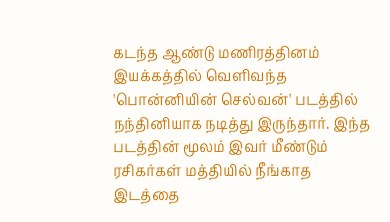கடந்த ஆண்டு மணிரத்தினம் இயக்கத்தில் வெளிவந்த 'பொன்னியின் செல்வன்' படத்தில் நந்தினியாக நடித்து இருந்தார். இந்த படத்தின் மூலம் இவர் மீண்டும் ரசிகர்கள் மத்தியில் நீங்காத இடத்தை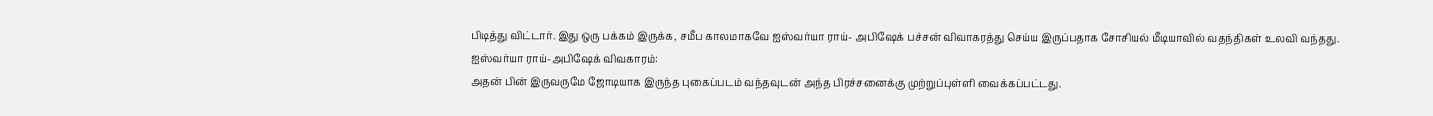பிடித்து விட்டார். இது ஒரு பக்கம் இருக்க, சமீப காலமாகவே ஐஸ்வர்யா ராய்- அபிஷேக் பச்சன் விவாகரத்து செய்ய இருப்பதாக சோசியல் மீடியாவில் வதந்திகள் உலவி வந்தது.
ஐஸ்வர்யா ராய்-அபிஷேக் விவகாரம்:
அதன் பின் இருவருமே ஜோடியாக இருந்த புகைப்படம் வந்தவுடன் அந்த பிரச்சனைக்கு முற்றுப்புள்ளி வைக்கப்பட்டது.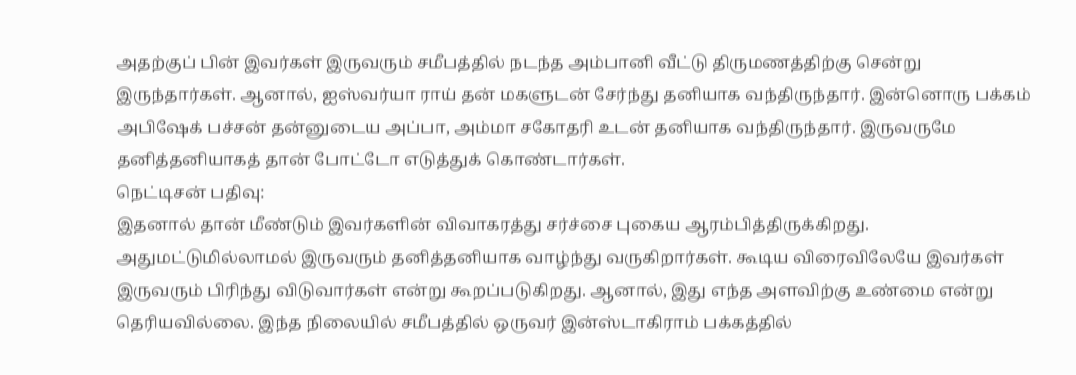அதற்குப் பின் இவர்கள் இருவரும் சமீபத்தில் நடந்த அம்பானி வீட்டு திருமணத்திற்கு சென்று இருந்தார்கள். ஆனால், ஐஸ்வர்யா ராய் தன் மகளுடன் சேர்ந்து தனியாக வந்திருந்தார். இன்னொரு பக்கம் அபிஷேக் பச்சன் தன்னுடைய அப்பா, அம்மா சகோதரி உடன் தனியாக வந்திருந்தார். இருவருமே தனித்தனியாகத் தான் போட்டோ எடுத்துக் கொண்டார்கள்.
நெட்டிசன் பதிவு:
இதனால் தான் மீண்டும் இவர்களின் விவாகரத்து சர்ச்சை புகைய ஆரம்பித்திருக்கிறது. அதுமட்டுமில்லாமல் இருவரும் தனித்தனியாக வாழ்ந்து வருகிறார்கள். கூடிய விரைவிலேயே இவர்கள் இருவரும் பிரிந்து விடுவார்கள் என்று கூறப்படுகிறது. ஆனால், இது எந்த அளவிற்கு உண்மை என்று தெரியவில்லை. இந்த நிலையில் சமீபத்தில் ஒருவர் இன்ஸ்டாகிராம் பக்கத்தில்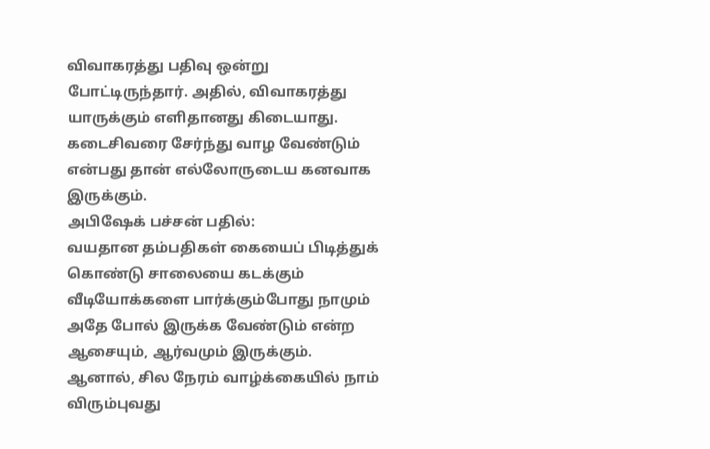விவாகரத்து பதிவு ஒன்று போட்டிருந்தார். அதில், விவாகரத்து யாருக்கும் எளிதானது கிடையாது. கடைசிவரை சேர்ந்து வாழ வேண்டும் என்பது தான் எல்லோருடைய கனவாக இருக்கும்.
அபிஷேக் பச்சன் பதில்:
வயதான தம்பதிகள் கையைப் பிடித்துக் கொண்டு சாலையை கடக்கும் வீடியோக்களை பார்க்கும்போது நாமும் அதே போல் இருக்க வேண்டும் என்ற ஆசையும், ஆர்வமும் இருக்கும். ஆனால், சில நேரம் வாழ்க்கையில் நாம் விரும்புவது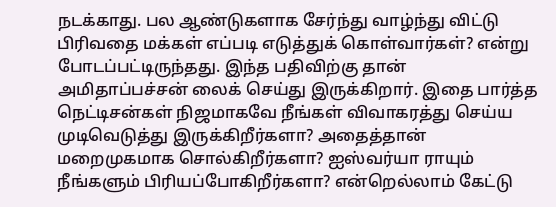நடக்காது. பல ஆண்டுகளாக சேர்ந்து வாழ்ந்து விட்டு பிரிவதை மக்கள் எப்படி எடுத்துக் கொள்வார்கள்? என்று போடப்பட்டிருந்தது. இந்த பதிவிற்கு தான் அமிதாப்பச்சன் லைக் செய்து இருக்கிறார். இதை பார்த்த நெட்டிசன்கள் நிஜமாகவே நீங்கள் விவாகரத்து செய்ய முடிவெடுத்து இருக்கிறீர்களா? அதைத்தான் மறைமுகமாக சொல்கிறீர்களா? ஐஸ்வர்யா ராயும் நீங்களும் பிரியப்போகிறீர்களா? என்றெல்லாம் கேட்டு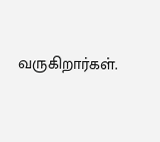வருகிறார்கள்.